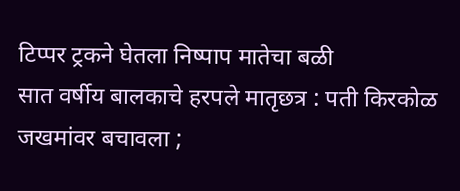टिप्पर ट्रकने घेतला निष्पाप मातेचा बळी
सात वर्षीय बालकाचे हरपले मातृछत्र : पती किरकोळ जखमांवर बचावला ;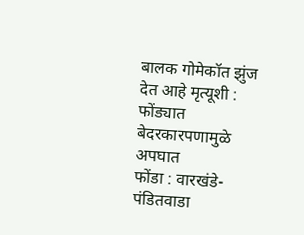बालक गोमेकॉत झुंज देत आहे मृत्यूशी : फोंड्यात बेदरकारपणामुळे अपघात
फोंडा : वारखंडे-पंडितवाडा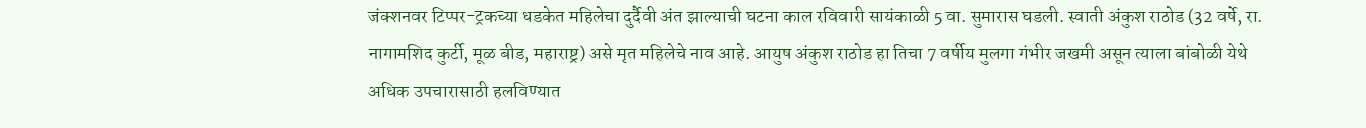जंक्शनवर टिप्पर-ट्रकच्या धडकेत महिलेचा दुर्दैवी अंत झाल्याची घटना काल रविवारी सायंकाळी 5 वा. सुमारास घडली. स्वाती अंकुश राठोड (32 वर्षे, रा. नागामशिद कुर्टी, मूळ बीड, महाराष्ट्र) असे मृत महिलेचे नाव आहे. आयुष अंकुश राठोड हा तिचा 7 वर्षीय मुलगा गंभीर जखमी असून त्याला बांबोळी येथे अधिक उपचारासाठी हलविण्यात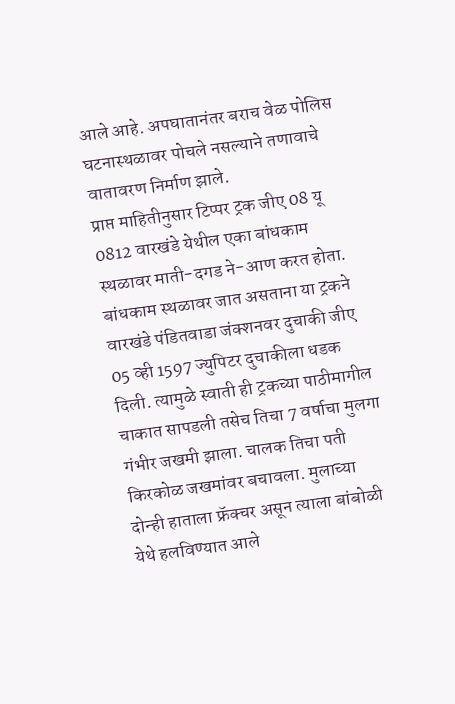आले आहे. अपघातानंतर बराच वेळ पोलिस घटनास्थळावर पोचले नसल्याने तणावाचे वातावरण निर्माण झाले.
प्राप्त माहितीनुसार टिप्पर ट्रक जीए 08 यू 0812 वारखंडे येथील एका बांधकाम स्थळावर माती-दगड ने-आण करत होता. बांधकाम स्थळावर जात असताना या ट्रकने वारखंडे पंडितवाडा जंक्शनवर दुचाकी जीए 05 व्ही 1597 ज्युपिटर दुचाकीला धडक दिली. त्यामुळे स्वाती ही ट्रकच्या पाठीमागील चाकात सापडली तसेच तिचा 7 वर्षाचा मुलगा गंभीर जखमी झाला. चालक तिचा पती किरकोळ जखमांवर बचावला. मुलाच्या दोन्ही हाताला फ्रॅक्चर असून त्याला बांबोळी येथे हलविण्यात आले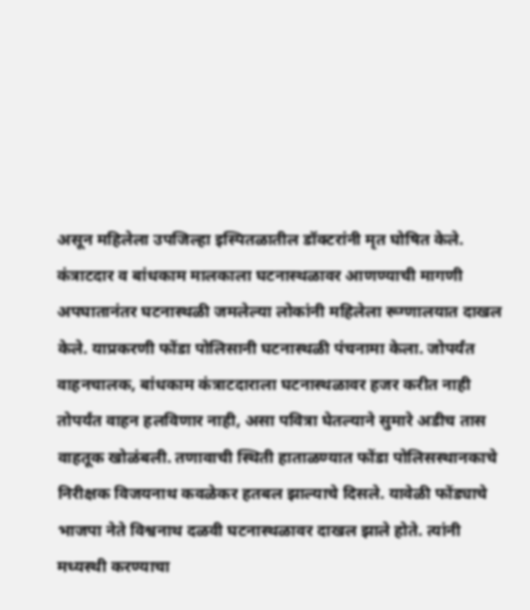असून महिलेला उपजिल्हा इस्पितळातील डॉक्टरांनी मृत घोषित केले.
कंत्राटदार व बांधकाम मालकाला घटनास्थळावर आणण्याची मागणी
अपघातानंतर घटनास्थळी जमलेल्या लोकांनी महिलेला रूग्णालयात दाखल केले. याप्रकरणी फोंडा पोलिसानी घटनास्थळी पंचनामा केला. जोपर्यंत वाहनचालक, बांधकाम कंत्राटदाराला घटनास्थळावर हजर करीत नाही तोपर्यंत वाहन हलविणार नाही, असा पवित्रा घेतल्याने सुमारे अडीच तास वाहतूक खोळंबली. तणावाची स्थिती हाताळण्यात फोंडा पोलिसस्थानकाचे निरीक्षक विजयनाथ कवळेकर हतबल झाल्याचे दिसले. यावेळी फोंड्याचे भाजपा नेते विश्वनाथ दळवी घटनास्थळावर दाखल झाले होते. त्यांनी मध्यस्थी करण्याचा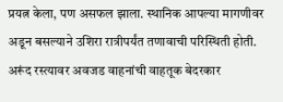प्रयत्न केला, पण असफल झाला. स्थानिक आपल्या मागणीवर अडून बसल्याने उशिरा रात्रीपर्यंत तणावाची परिस्थिती होती.
अरूंद रस्त्यावर अवजड वाहनांची वाहतूक बेदरकार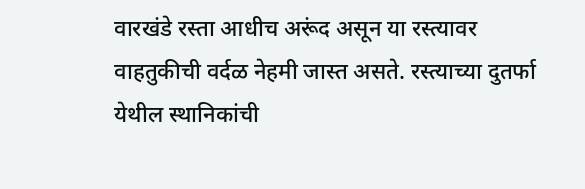वारखंडे रस्ता आधीच अरूंद असून या रस्त्यावर वाहतुकीची वर्दळ नेहमी जास्त असते. रस्त्याच्या दुतर्फा येथील स्थानिकांची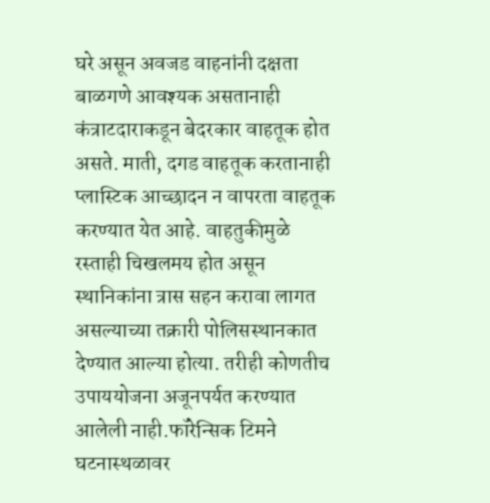घरे असून अवजड वाहनांनी दक्षता बाळगणे आवश्यक असतानाही कंत्राटदाराकडून बेदरकार वाहतूक होत असते. माती, दगड वाहतूक करतानाही प्लास्टिक आच्छादन न वापरता वाहतूक करण्यात येत आहे. वाहतुकीमुळे रस्ताही चिखलमय होत असून स्थानिकांना त्रास सहन करावा लागत असल्याच्या तक्रारी पोलिसस्थानकात देण्यात आल्या होत्या. तरीही कोणतीच उपाययोजना अजूनपर्यत करण्यात आलेली नाही.फॉरेन्सिक टिमने घटनास्थळावर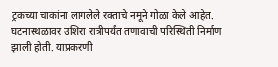ट्रकच्या चाकांना लागलेले रक्ताचे नमूने गोळा केले आहेत. घटनास्थळावर उशिरा रात्रीपर्यंत तणावाची परिस्थिती निर्माण झाली होती. याप्रकरणी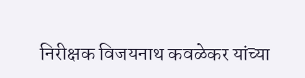निरीक्षक विजयनाथ कवळेकर यांच्या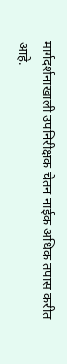मार्गदर्शनाखाली उपनिरीक्षक चेतन नाईक अधिक तपास करीत आहे.